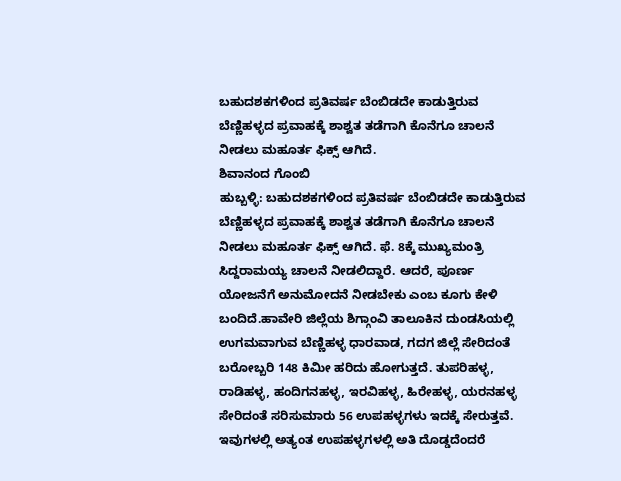ಬಹುದಶಕಗಳಿಂದ ಪ್ರತಿವರ್ಷ ಬೆಂಬಿಡದೇ ಕಾಡುತ್ತಿರುವ ಬೆಣ್ಣಿಹಳ್ಳದ ಪ್ರವಾಹಕ್ಕೆ ಶಾಶ್ವತ ತಡೆಗಾಗಿ ಕೊನೆಗೂ ಚಾಲನೆ ನೀಡಲು ಮಹೂರ್ತ ಫಿಕ್ಸ್ ಆಗಿದೆ.
ಶಿವಾನಂದ ಗೊಂಬಿ
ಹುಬ್ಬಳ್ಳಿ: ಬಹುದಶಕಗಳಿಂದ ಪ್ರತಿವರ್ಷ ಬೆಂಬಿಡದೇ ಕಾಡುತ್ತಿರುವ ಬೆಣ್ಣಿಹಳ್ಳದ ಪ್ರವಾಹಕ್ಕೆ ಶಾಶ್ವತ ತಡೆಗಾಗಿ ಕೊನೆಗೂ ಚಾಲನೆ ನೀಡಲು ಮಹೂರ್ತ ಫಿಕ್ಸ್ ಆಗಿದೆ. ಫೆ. 8ಕ್ಕೆ ಮುಖ್ಯಮಂತ್ರಿ ಸಿದ್ದರಾಮಯ್ಯ ಚಾಲನೆ ನೀಡಲಿದ್ದಾರೆ. ಆದರೆ, ಪೂರ್ಣ ಯೋಜನೆಗೆ ಅನುಮೋದನೆ ನೀಡಬೇಕು ಎಂಬ ಕೂಗು ಕೇಳಿ ಬಂದಿದೆ.ಹಾವೇರಿ ಜಿಲ್ಲೆಯ ಶಿಗ್ಗಾಂವಿ ತಾಲೂಕಿನ ದುಂಡಸಿಯಲ್ಲಿ ಉಗಮವಾಗುವ ಬೆಣ್ಣಿಹಳ್ಳ ಧಾರವಾಡ, ಗದಗ ಜಿಲ್ಲೆ ಸೇರಿದಂತೆ ಬರೋಬ್ಬರಿ 148 ಕಿಮೀ ಹರಿದು ಹೋಗುತ್ತದೆ. ತುಪರಿಹಳ್ಳ, ರಾಡಿಹಳ್ಳ, ಹಂದಿಗನಹಳ್ಳ, ಇರವಿಹಳ್ಳ, ಹಿರೇಹಳ್ಳ, ಯರನಹಳ್ಳ ಸೇರಿದಂತೆ ಸರಿಸುಮಾರು 56 ಉಪಹಳ್ಳಗಳು ಇದಕ್ಕೆ ಸೇರುತ್ತವೆ. ಇವುಗಳಲ್ಲಿ ಅತ್ಯಂತ ಉಪಹಳ್ಳಗಳಲ್ಲಿ ಅತಿ ದೊಡ್ಡದೆಂದರೆ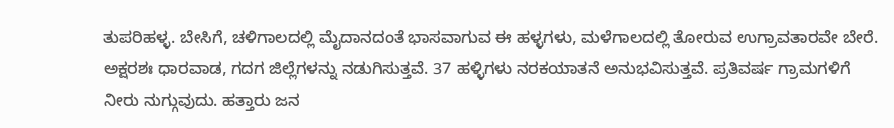ತುಪರಿಹಳ್ಳ. ಬೇಸಿಗೆ, ಚಳಿಗಾಲದಲ್ಲಿ ಮೈದಾನದಂತೆ ಭಾಸವಾಗುವ ಈ ಹಳ್ಳಗಳು, ಮಳೆಗಾಲದಲ್ಲಿ ತೋರುವ ಉಗ್ರಾವತಾರವೇ ಬೇರೆ. ಅಕ್ಷರಶಃ ಧಾರವಾಡ, ಗದಗ ಜಿಲ್ಲೆಗಳನ್ನು ನಡುಗಿಸುತ್ತವೆ. 37 ಹಳ್ಳಿಗಳು ನರಕಯಾತನೆ ಅನುಭವಿಸುತ್ತವೆ. ಪ್ರತಿವರ್ಷ ಗ್ರಾಮಗಳಿಗೆ ನೀರು ನುಗ್ಗುವುದು. ಹತ್ತಾರು ಜನ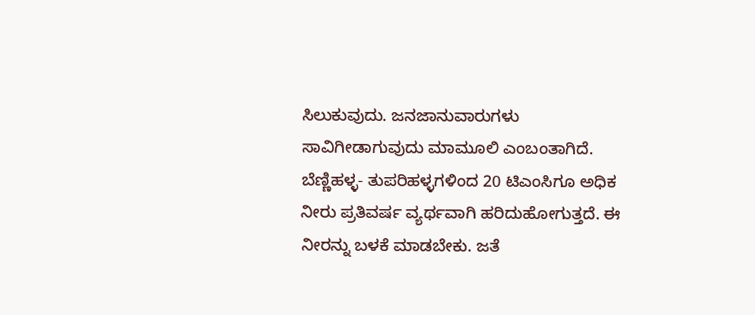ಸಿಲುಕುವುದು. ಜನಜಾನುವಾರುಗಳು ಸಾವಿಗೀಡಾಗುವುದು ಮಾಮೂಲಿ ಎಂಬಂತಾಗಿದೆ.
ಬೆಣ್ಣಿಹಳ್ಳ- ತುಪರಿಹಳ್ಳಗಳಿಂದ 20 ಟಿಎಂಸಿಗೂ ಅಧಿಕ ನೀರು ಪ್ರತಿವರ್ಷ ವ್ಯರ್ಥವಾಗಿ ಹರಿದುಹೋಗುತ್ತದೆ. ಈ ನೀರನ್ನು ಬಳಕೆ ಮಾಡಬೇಕು. ಜತೆ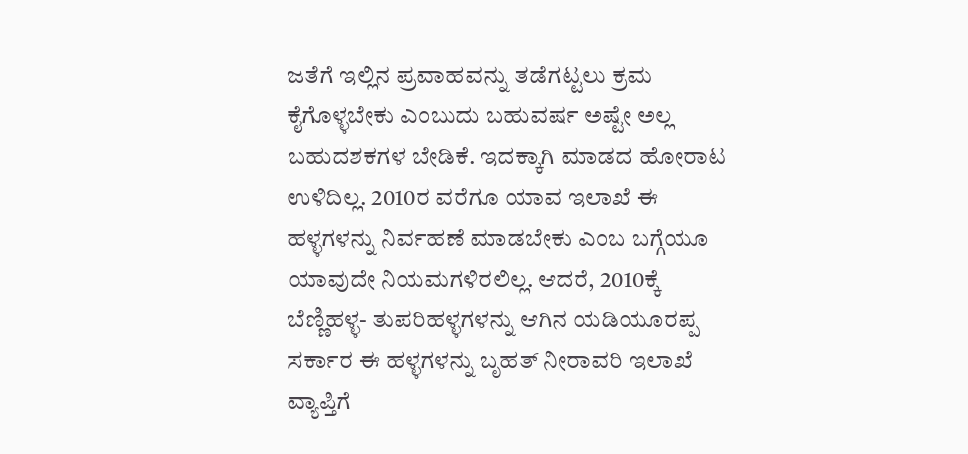ಜತೆಗೆ ಇಲ್ಲಿನ ಪ್ರವಾಹವನ್ನು ತಡೆಗಟ್ಟಲು ಕ್ರಮ ಕೈಗೊಳ್ಳಬೇಕು ಎಂಬುದು ಬಹುವರ್ಷ ಅಷ್ಟೇ ಅಲ್ಲ ಬಹುದಶಕಗಳ ಬೇಡಿಕೆ. ಇದಕ್ಕಾಗಿ ಮಾಡದ ಹೋರಾಟ ಉಳಿದಿಲ್ಲ. 2010ರ ವರೆಗೂ ಯಾವ ಇಲಾಖೆ ಈ ಹಳ್ಳಗಳನ್ನು ನಿರ್ವಹಣೆ ಮಾಡಬೇಕು ಎಂಬ ಬಗ್ಗೆಯೂ ಯಾವುದೇ ನಿಯಮಗಳಿರಲಿಲ್ಲ. ಆದರೆ, 2010ಕ್ಕೆ ಬೆಣ್ಣಿಹಳ್ಳ- ತುಪರಿಹಳ್ಳಗಳನ್ನು ಆಗಿನ ಯಡಿಯೂರಪ್ಪ ಸರ್ಕಾರ ಈ ಹಳ್ಳಗಳನ್ನು ಬೃಹತ್ ನೀರಾವರಿ ಇಲಾಖೆ ವ್ಯಾಪ್ತಿಗೆ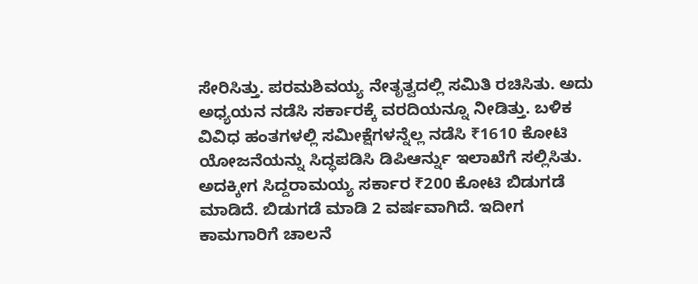ಸೇರಿಸಿತ್ತು. ಪರಮಶಿವಯ್ಯ ನೇತೃತ್ವದಲ್ಲಿ ಸಮಿತಿ ರಚಿಸಿತು. ಅದು ಅಧ್ಯಯನ ನಡೆಸಿ ಸರ್ಕಾರಕ್ಕೆ ವರದಿಯನ್ನೂ ನೀಡಿತ್ತು. ಬಳಿಕ ವಿವಿಧ ಹಂತಗಳಲ್ಲಿ ಸಮೀಕ್ಷೆಗಳನ್ನೆಲ್ಲ ನಡೆಸಿ ₹1610 ಕೋಟಿ ಯೋಜನೆಯನ್ನು ಸಿದ್ಧಪಡಿಸಿ ಡಿಪಿಆರ್ನ್ನು ಇಲಾಖೆಗೆ ಸಲ್ಲಿಸಿತು. ಅದಕ್ಕೀಗ ಸಿದ್ದರಾಮಯ್ಯ ಸರ್ಕಾರ ₹200 ಕೋಟಿ ಬಿಡುಗಡೆ ಮಾಡಿದೆ. ಬಿಡುಗಡೆ ಮಾಡಿ 2 ವರ್ಷವಾಗಿದೆ. ಇದೀಗ ಕಾಮಗಾರಿಗೆ ಚಾಲನೆ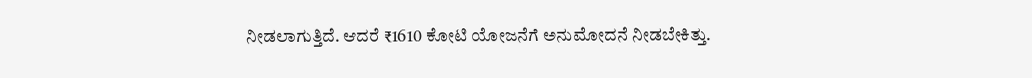ನೀಡಲಾಗುತ್ತಿದೆ. ಆದರೆ ₹1610 ಕೋಟಿ ಯೋಜನೆಗೆ ಅನುಮೋದನೆ ನೀಡಬೇಕಿತ್ತು.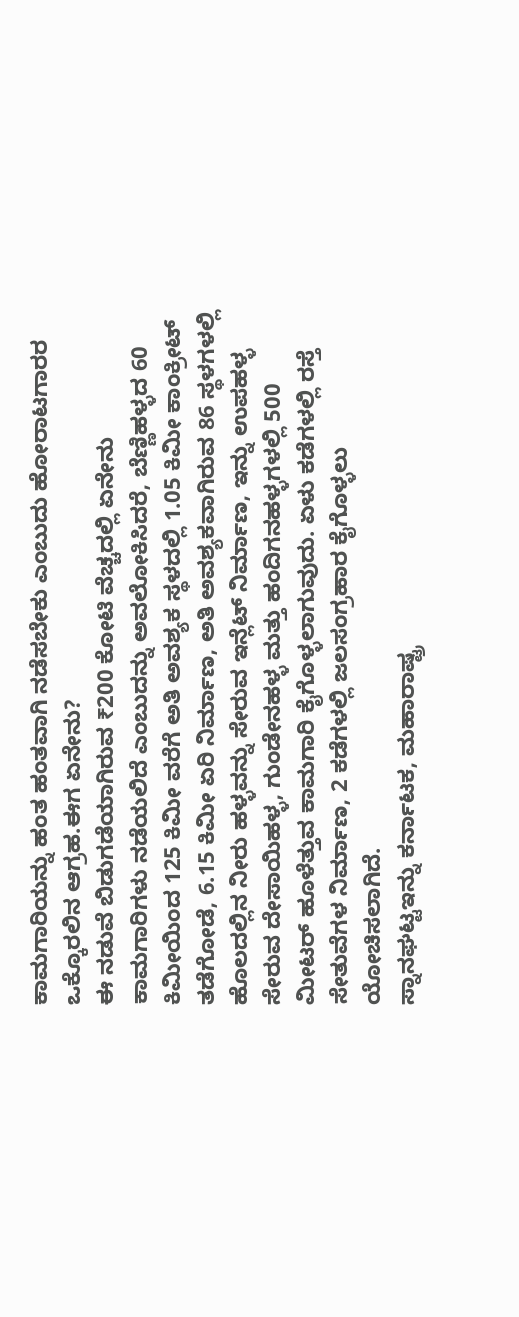ಕಾಮಗಾರಿಯನ್ನು ಹಂತ ಹಂತವಾಗಿ ನಡೆಸಬೇಕು ಎಂಬುದು ಹೋರಾಟಗಾರರ ಒಕ್ಕೊರಲಿನ ಆಗ್ರಹ.ಈಗ ಏನೇನು?
ಈ ನಡುವೆ ಬಿಡುಗಡೆಯಾಗಿರುವ ₹200 ಕೋಟಿ ವೆಚ್ಚದಲ್ಲಿ ಏನೇನು ಕಾಮಗಾರಿಗಳು ನಡೆಯಲಿದೆ ಎಂಬುದನ್ನು ಅವಲೋಕಿಸಿದರೆ, ಬೆಣ್ಣಿಹಳ್ಳದ 60 ಕಿಮೀಯಿಂದ 125 ಕಿಮೀ ವರೆಗೆ ಅತಿ ಅವಶ್ಯಕ ಸ್ಥಳದಲ್ಲಿ 1.05 ಕಿಮೀ ಕಾಂಕ್ರೀಟ್ ತಡೆಗೋಡೆ, 6.15 ಕಿಮೀ ಏರಿ ನಿರ್ಮಾಣ, ಅತಿ ಅವಶ್ಯಕವಾಗಿರುವ 86 ಸ್ಥಳಗಳಲ್ಲಿ ಹೊಲದಲ್ಲಿನ ನೀರು ಹಳ್ಳವನ್ನು ಸೇರುವ ಇನ್ಲೆಟ್ ನಿರ್ಮಾಣ, ಇನ್ನು ಉಪಹಳ್ಳ ಸೇರುವ ದೇಸಾಯಿಹಳ್ಳ, ಗುಂಡೇನಹಳ್ಳ ಮತ್ತು ಹಂದಿಗನಹಳ್ಳಗಳಲ್ಲಿ 500 ಮೀಟರ್ ಹೂಳೆತ್ತುವ ಕಾಮಗಾರಿ ಕೈಗೊಳ್ಳಲಾಗುವುದು. ಏಳು ಕಡೆಗಳಲ್ಲಿ ರಸ್ತೆ ಸೇತುವೆಗಳ ನಿರ್ಮಾಣ, 2 ಕಡೆಗಳಲ್ಲಿ ಜಲಸಂಗ್ರಹಾರ ಕೈಗೊಳ್ಳಲು ಯೋಚಿಸಲಾಗಿದೆ.
ಸ್ನಾನಘಟ್ಟಇನ್ನು ಕರ್ನಾಟಕ, ಮಹಾರಾಷ್ಟ್ರ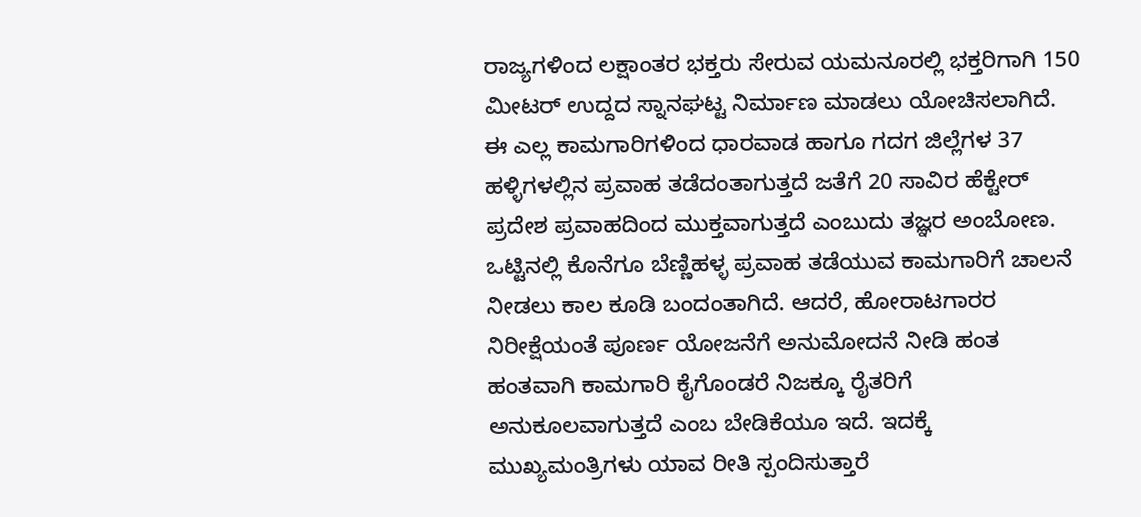ರಾಜ್ಯಗಳಿಂದ ಲಕ್ಷಾಂತರ ಭಕ್ತರು ಸೇರುವ ಯಮನೂರಲ್ಲಿ ಭಕ್ತರಿಗಾಗಿ 150 ಮೀಟರ್ ಉದ್ದದ ಸ್ನಾನಘಟ್ಟ ನಿರ್ಮಾಣ ಮಾಡಲು ಯೋಚಿಸಲಾಗಿದೆ. ಈ ಎಲ್ಲ ಕಾಮಗಾರಿಗಳಿಂದ ಧಾರವಾಡ ಹಾಗೂ ಗದಗ ಜಿಲ್ಲೆಗಳ 37 ಹಳ್ಳಿಗಳಲ್ಲಿನ ಪ್ರವಾಹ ತಡೆದಂತಾಗುತ್ತದೆ ಜತೆಗೆ 20 ಸಾವಿರ ಹೆಕ್ಟೇರ್ ಪ್ರದೇಶ ಪ್ರವಾಹದಿಂದ ಮುಕ್ತವಾಗುತ್ತದೆ ಎಂಬುದು ತಜ್ಞರ ಅಂಬೋಣ.
ಒಟ್ಟಿನಲ್ಲಿ ಕೊನೆಗೂ ಬೆಣ್ಣಿಹಳ್ಳ ಪ್ರವಾಹ ತಡೆಯುವ ಕಾಮಗಾರಿಗೆ ಚಾಲನೆ ನೀಡಲು ಕಾಲ ಕೂಡಿ ಬಂದಂತಾಗಿದೆ. ಆದರೆ, ಹೋರಾಟಗಾರರ ನಿರೀಕ್ಷೆಯಂತೆ ಪೂರ್ಣ ಯೋಜನೆಗೆ ಅನುಮೋದನೆ ನೀಡಿ ಹಂತ ಹಂತವಾಗಿ ಕಾಮಗಾರಿ ಕೈಗೊಂಡರೆ ನಿಜಕ್ಕೂ ರೈತರಿಗೆ ಅನುಕೂಲವಾಗುತ್ತದೆ ಎಂಬ ಬೇಡಿಕೆಯೂ ಇದೆ. ಇದಕ್ಕೆ ಮುಖ್ಯಮಂತ್ರಿಗಳು ಯಾವ ರೀತಿ ಸ್ಪಂದಿಸುತ್ತಾರೆ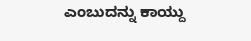ಎಂಬುದನ್ನು ಕಾಯ್ದು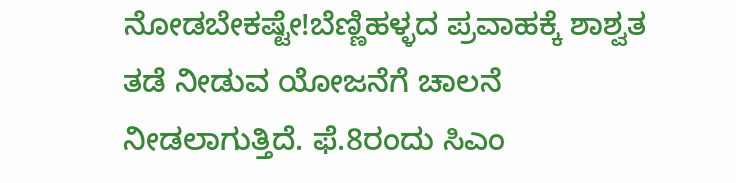ನೋಡಬೇಕಷ್ಟೇ!ಬೆಣ್ಣಿಹಳ್ಳದ ಪ್ರವಾಹಕ್ಕೆ ಶಾಶ್ವತ ತಡೆ ನೀಡುವ ಯೋಜನೆಗೆ ಚಾಲನೆ ನೀಡಲಾಗುತ್ತಿದೆ. ಫೆ.8ರಂದು ಸಿಎಂ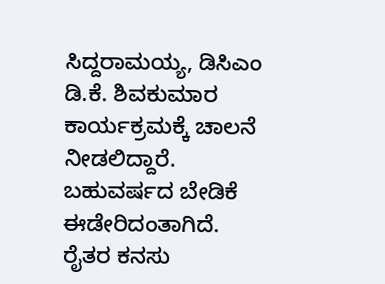ಸಿದ್ದರಾಮಯ್ಯ, ಡಿಸಿಎಂ ಡಿ.ಕೆ. ಶಿವಕುಮಾರ ಕಾರ್ಯಕ್ರಮಕ್ಕೆ ಚಾಲನೆ ನೀಡಲಿದ್ದಾರೆ. ಬಹುವರ್ಷದ ಬೇಡಿಕೆ ಈಡೇರಿದಂತಾಗಿದೆ. ರೈತರ ಕನಸು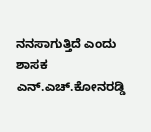ನನಸಾಗುತ್ತಿದೆ ಎಂದು ಶಾಸಕ ಎನ್.ಎಚ್.ಕೋನರಡ್ಡಿ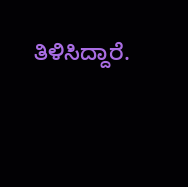ತಿಳಿಸಿದ್ದಾರೆ.